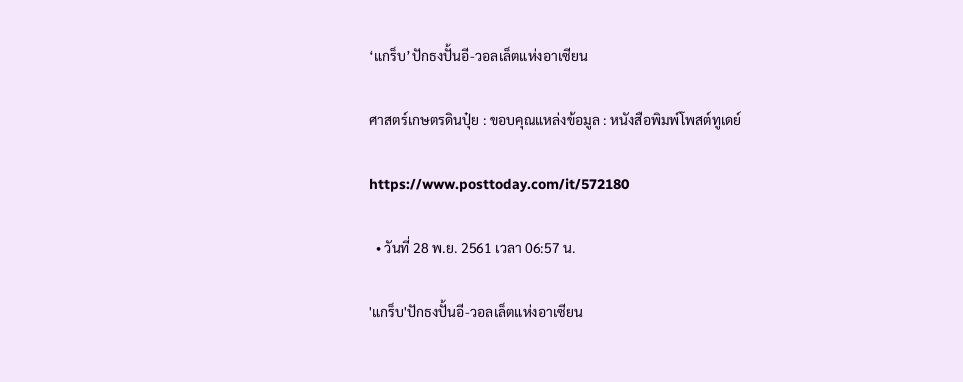‘แกร็บ’ปักธงปั้นอี-วอลเล็ตแห่งอาเซียน

ศาสตร์เกษตรดินปุ๋ย : ขอบคุณแหล่งข้อมูล : หนังสือพิมพ์โพสต์ทูเดย์

https://www.posttoday.com/it/572180

  • วันที่ 28 พ.ย. 2561 เวลา 06:57 น.

'แกร็บ'ปักธงปั้นอี-วอลเล็ตแห่งอาเซียน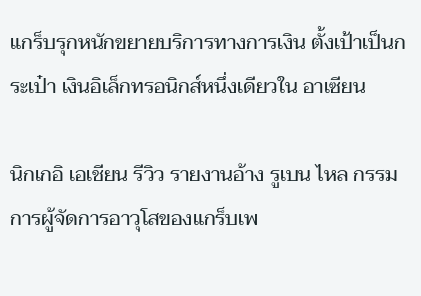แกร็บรุกหนักขยายบริการทางการเงิน ตั้งเป้าเป็นกระเป๋า เงินอิเล็กทรอนิกส์หนึ่งเดียวใน อาเซียน

นิกเกอิ เอเชียน รีวิว รายงานอ้าง รูเบน ไหล กรรมการผู้จัดการอาวุโสของแกร็บเพ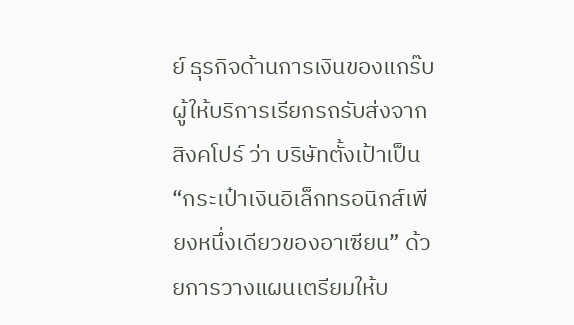ย์ ธุรกิจด้านการเงินของแกร๊บ ผู้ให้บริการเรียกรถรับส่งจากสิงคโปร์ ว่า บริษัทตั้งเป้าเป็น “กระเป๋าเงินอิเล็กทรอนิกส์เพียงหนึ่งเดียวของอาเซียน” ด้วยการวางแผนเตรียมให้บ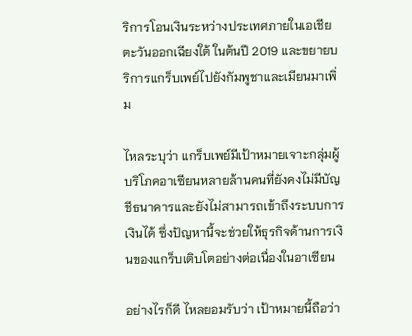ริการโอนเงินระหว่างประเทศภายในเอเชียตะวันออกเฉียงใต้ ในต้นปี 2019 และขยายบริการแกร็บเพย์ไปยังกัมพูชาและเมียนมาเพิ่ม

ไหลระบุว่า แกร็บเพย์มีเป้าหมายเจาะกลุ่มผู้บริโภคอาเซียนหลายล้านคนที่ยังคงไม่มีบัญชีธนาคารและยังไม่สามารถเข้าถึงระบบการเงินได้ ซึ่งปัญหานี้จะช่วยให้ธุรกิจด้านการเงินของแกร็บเติบโตอย่างต่อเนื่องในอาเซียน

อย่างไรก็ดี ไหลยอมรับว่า เป้าหมายนี้ถือว่า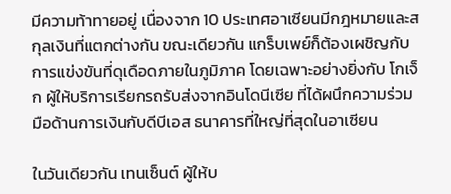มีความท้าทายอยู่ เนื่องจาก 10 ประเทศอาเซียนมีกฎหมายและสกุลเงินที่แตกต่างกัน ขณะเดียวกัน แกร็บเพย์ก็ต้องเผชิญกับการแข่งขันที่ดุเดือดภายในภูมิภาค โดยเฉพาะอย่างยิ่งกับ โกเจ็ก ผู้ให้บริการเรียกรถรับส่งจากอินโดนีเซีย ที่ได้ผนึกความร่วมมือด้านการเงินกับดีบีเอส ธนาคารที่ใหญ่ที่สุดในอาเซียน

ในวันเดียวกัน เทนเซ็นต์ ผู้ให้บ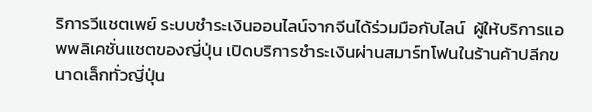ริการวีแชตเพย์ ระบบชำระเงินออนไลน์จากจีนได้ร่วมมือกับไลน์  ผู้ให้บริการแอพพลิเคชั่นแชตของญี่ปุ่น เปิดบริการชำระเงินผ่านสมาร์ทโฟนในร้านค้าปลีกขนาดเล็กทั่วญี่ปุ่น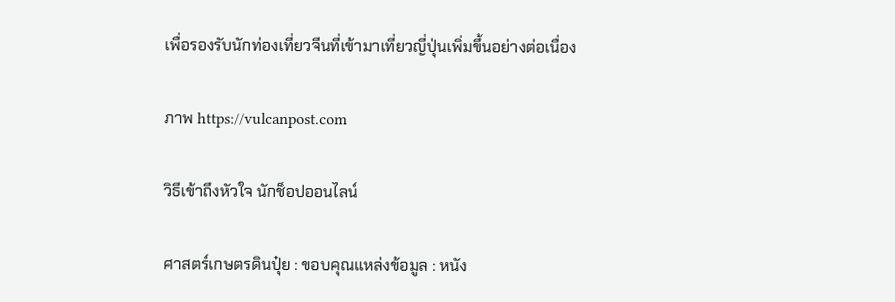เพื่อรองรับนักท่องเที่ยวจีนที่เข้ามาเที่ยวญี่ปุ่นเพิ่มขึ้นอย่างต่อเนื่อง

ภาพ https://vulcanpost.com

วิธีเข้าถึงหัวใจ นักช็อปออนไลน์

ศาสตร์เกษตรดินปุ๋ย : ขอบคุณแหล่งข้อมูล : หนัง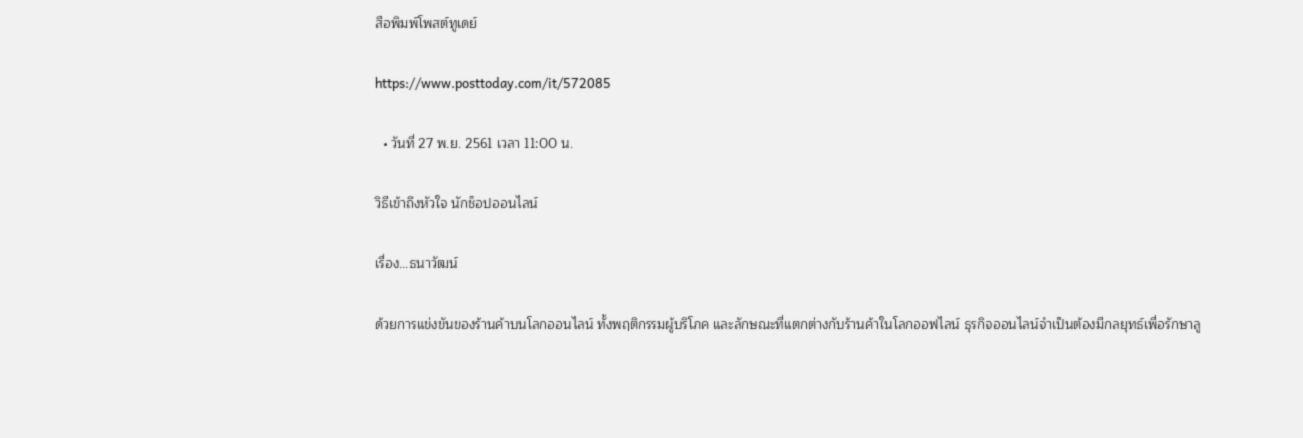สือพิมพ์โพสต์ทูเดย์

https://www.posttoday.com/it/572085

  • วันที่ 27 พ.ย. 2561 เวลา 11:00 น.

วิธีเข้าถึงหัวใจ นักช็อปออนไลน์

เรื่อง…ธนาวัฒน์

ด้วยการแข่งขันของร้านค้าบนโลกออนไลน์ ทั้งพฤติกรรมผู้บริโภค และลักษณะที่แตกต่างกับร้านค้าในโลกออฟไลน์ ธุรกิจออนไลน์จำเป็นต้องมีกลยุทธ์เพื่อรักษาลู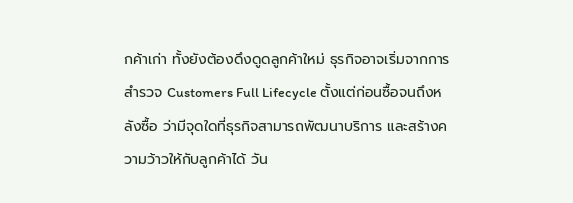กค้าเก่า ทั้งยังต้องดึงดูดลูกค้าใหม่ ธุรกิจอาจเริ่มจากการสำรวจ Customers Full Lifecycle ตั้งแต่ก่อนซื้อจนถึงหลังซื้อ ว่ามีจุดใดที่ธุรกิจสามารถพัฒนาบริการ และสร้างความว้าวให้กับลูกค้าได้ วัน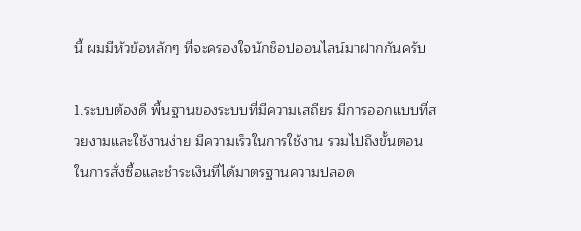นี้ ผมมีหัวข้อหลักๆ ที่จะครองใจนักช็อปออนไลน์มาฝากกันครับ

1.ระบบต้องดี พื้นฐานของระบบที่มีความเสถียร มีการออกแบบที่สวยงามและใช้งานง่าย มีความเร็วในการใช้งาน รวมไปถึงขั้นตอนในการสั่งซื้อและชำระเงินที่ได้มาตรฐานความปลอด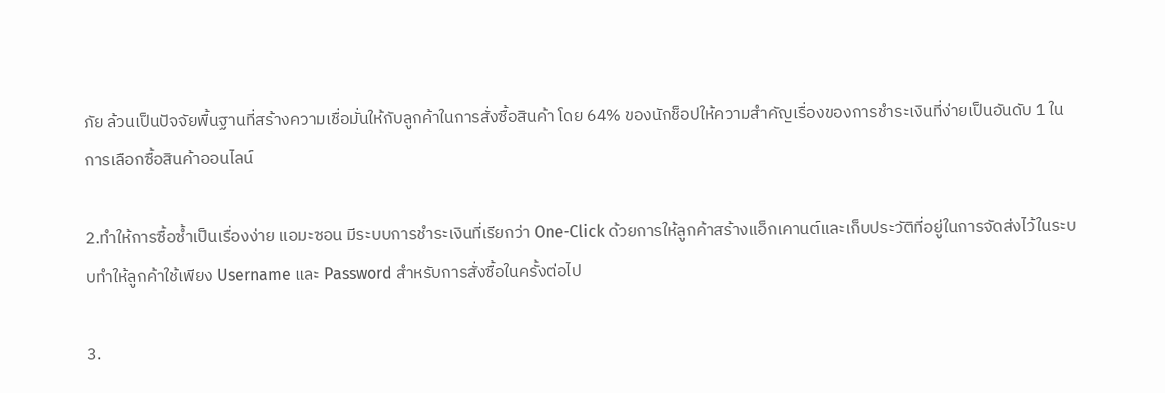ภัย ล้วนเป็นปัจจัยพื้นฐานที่สร้างความเชื่อมั่นให้กับลูกค้าในการสั่งซื้อสินค้า โดย 64% ของนักช็อปให้ความสำคัญเรื่องของการชำระเงินที่ง่ายเป็นอันดับ 1 ในการเลือกซื้อสินค้าออนไลน์

2.ทำให้การซื้อซ้ำเป็นเรื่องง่าย แอมะซอน มีระบบการชำระเงินที่เรียกว่า One-Click ด้วยการให้ลูกค้าสร้างแอ็กเคานต์และเก็บประวัติที่อยู่ในการจัดส่งไว้ในระบบทำให้ลูกค้าใช้เพียง Username และ Password สำหรับการสั่งซื้อในครั้งต่อไป

3.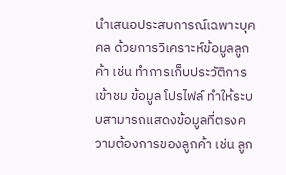นำเสนอประสบการณ์เฉพาะบุคคล ด้วยการวิเคราะห์ข้อมูลลูกค้า เช่น ทำการเก็บประวัติการเข้าชม ข้อมูล โปรไฟล์ ทำให้ระบบสามารถแสดงข้อมูลที่ตรงความต้องการของลูกค้า เช่น ลูก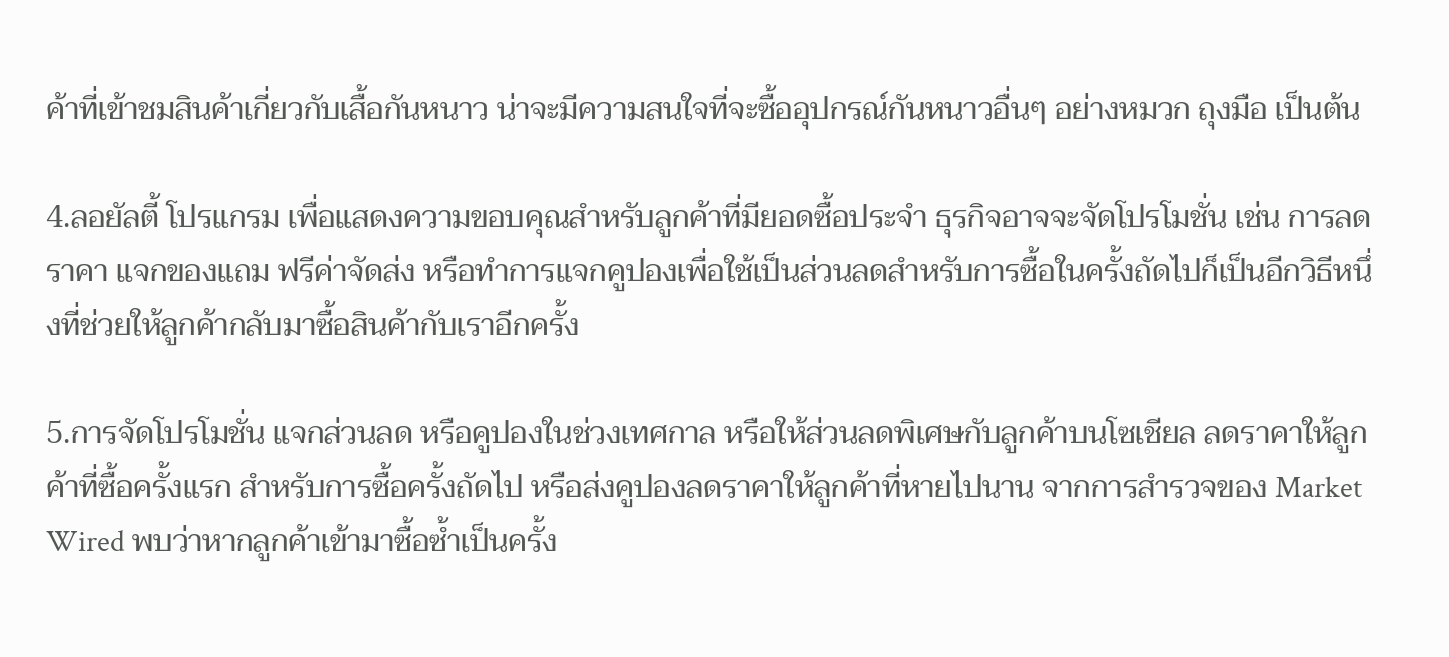ค้าที่เข้าชมสินค้าเกี่ยวกับเสื้อกันหนาว น่าจะมีความสนใจที่จะซื้ออุปกรณ์กันหนาวอื่นๆ อย่างหมวก ถุงมือ เป็นต้น

4.ลอยัลตี้ โปรแกรม เพื่อแสดงความขอบคุณสำหรับลูกค้าที่มียอดซื้อประจำ ธุรกิจอาจจะจัดโปรโมชั่น เช่น การลดราคา แจกของแถม ฟรีค่าจัดส่ง หรือทำการแจกคูปองเพื่อใช้เป็นส่วนลดสำหรับการซื้อในครั้งถัดไปก็เป็นอีกวิธีหนึ่งที่ช่วยให้ลูกค้ากลับมาซื้อสินค้ากับเราอีกครั้ง

5.การจัดโปรโมชั่น แจกส่วนลด หรือคูปองในช่วงเทศกาล หรือให้ส่วนลดพิเศษกับลูกค้าบนโซเชียล ลดราคาให้ลูกค้าที่ซื้อครั้งแรก สำหรับการซื้อครั้งถัดไป หรือส่งคูปองลดราคาให้ลูกค้าที่หายไปนาน จากการสำรวจของ Market Wired พบว่าหากลูกค้าเข้ามาซื้อซ้ำเป็นครั้ง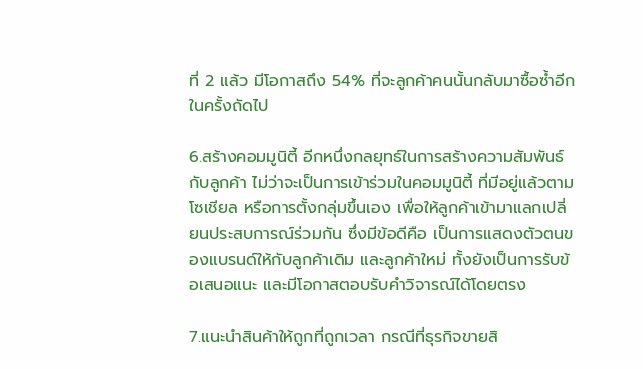ที่ 2 แล้ว มีโอกาสถึง 54% ที่จะลูกค้าคนนั้นกลับมาซื้อซ้ำอีกในครั้งถัดไป

6.สร้างคอมมูนิตี้ อีกหนึ่งกลยุทธ์ในการสร้างความสัมพันธ์กับลูกค้า ไม่ว่าจะเป็นการเข้าร่วมในคอมมูนิตี้ ที่มีอยู่แล้วตามโซเชียล หรือการตั้งกลุ่มขึ้นเอง เพื่อให้ลูกค้าเข้ามาแลกเปลี่ยนประสบการณ์ร่วมกัน ซึ่งมีข้อดีคือ เป็นการแสดงตัวตนของแบรนด์ให้กับลูกค้าเดิม และลูกค้าใหม่ ทั้งยังเป็นการรับข้อเสนอแนะ และมีโอกาสตอบรับคำวิจารณ์ได้โดยตรง

7.แนะนำสินค้าให้ถูกที่ถูกเวลา กรณีที่ธุรกิจขายสิ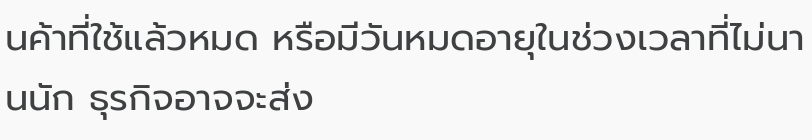นค้าที่ใช้แล้วหมด หรือมีวันหมดอายุในช่วงเวลาที่ไม่นานนัก ธุรกิจอาจจะส่ง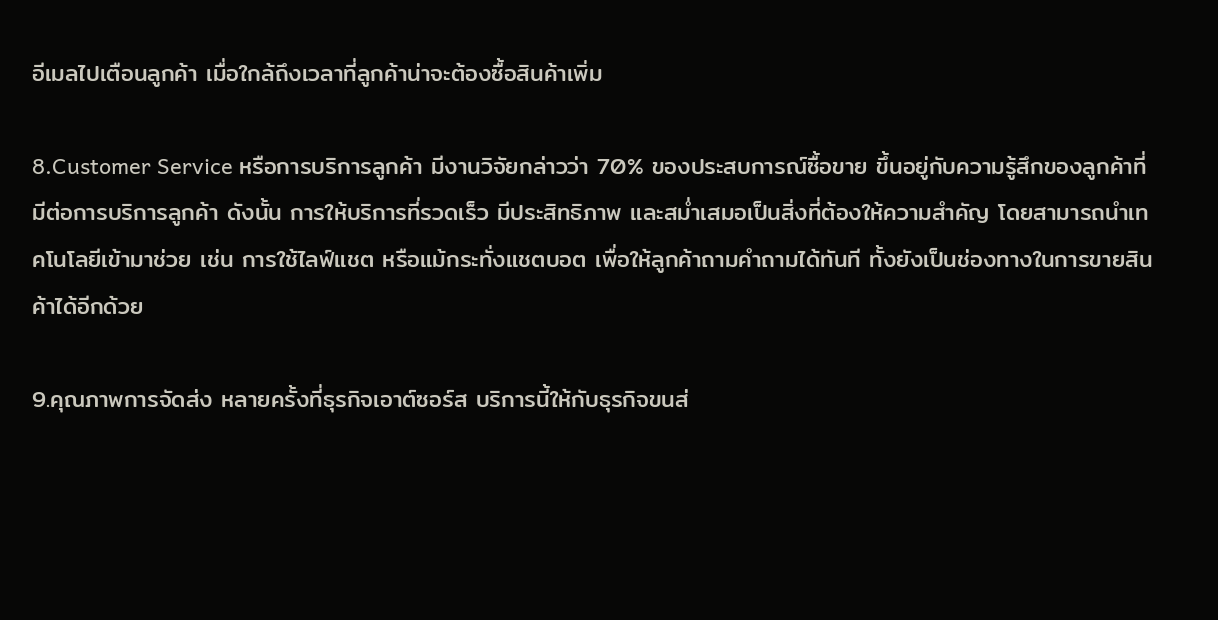อีเมลไปเตือนลูกค้า เมื่อใกล้ถึงเวลาที่ลูกค้าน่าจะต้องซื้อสินค้าเพิ่ม

8.Customer Service หรือการบริการลูกค้า มีงานวิจัยกล่าวว่า 70% ของประสบการณ์ซื้อขาย ขึ้นอยู่กับความรู้สึกของลูกค้าที่มีต่อการบริการลูกค้า ดังนั้น การให้บริการที่รวดเร็ว มีประสิทธิภาพ และสม่ำเสมอเป็นสิ่งที่ต้องให้ความสำคัญ โดยสามารถนำเทคโนโลยีเข้ามาช่วย เช่น การใช้ไลฟ์แชต หรือแม้กระทั่งแชตบอต เพื่อให้ลูกค้าถามคำถามได้ทันที ทั้งยังเป็นช่องทางในการขายสินค้าได้อีกด้วย

9.คุณภาพการจัดส่ง หลายครั้งที่ธุรกิจเอาต์ซอร์ส บริการนี้ให้กับธุรกิจขนส่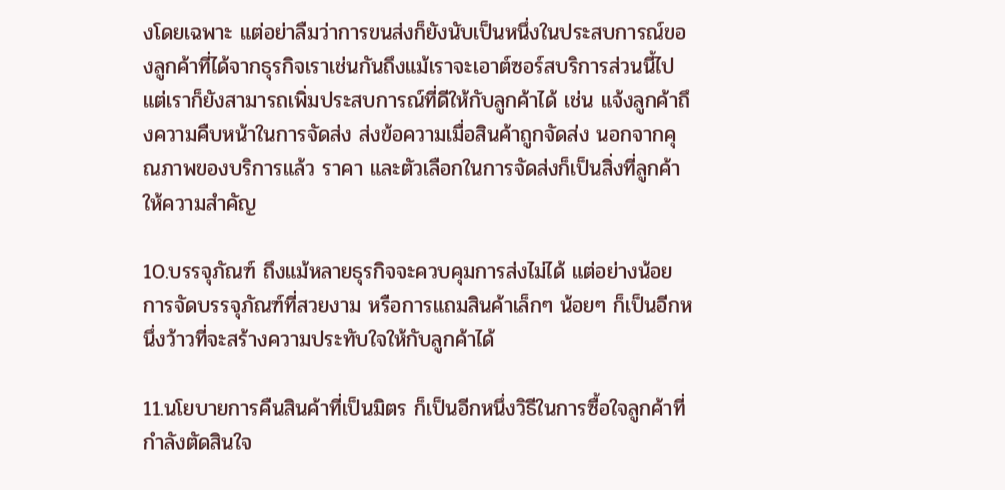งโดยเฉพาะ แต่อย่าลืมว่าการขนส่งก็ยังนับเป็นหนึ่งในประสบการณ์ของลูกค้าที่ได้จากธุรกิจเราเช่นกันถึงแม้เราจะเอาต์ซอร์สบริการส่วนนี้ไป แต่เราก็ยังสามารถเพิ่มประสบการณ์ที่ดีให้กับลูกค้าได้ เช่น แจ้งลูกค้าถึงความคืบหน้าในการจัดส่ง ส่งข้อความเมื่อสินค้าถูกจัดส่ง นอกจากคุณภาพของบริการแล้ว ราคา และตัวเลือกในการจัดส่งก็เป็นสิ่งที่ลูกค้าให้ความสำคัญ

10.บรรจุภัณฑ์ ถึงแม้หลายธุรกิจจะควบคุมการส่งไม่ได้ แต่อย่างน้อยการจัดบรรจุภัณฑ์ที่สวยงาม หรือการแถมสินค้าเล็กๆ น้อยๆ ก็เป็นอีกหนึ่งว้าวที่จะสร้างความประทับใจให้กับลูกค้าได้

11.นโยบายการคืนสินค้าที่เป็นมิตร ก็เป็นอีกหนึ่งวิธีในการซื้อใจลูกค้าที่กำลังตัดสินใจ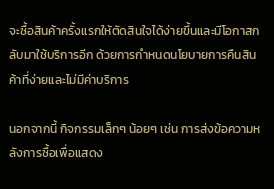จะซื้อสินค้าครั้งแรกให้ตัดสินใจได้ง่ายขึ้นและมีโอกาสกลับมาใช้บริการอีก ด้วยการกำหนดนโยบายการคืนสินค้าที่ง่ายและไม่มีค่าบริการ

นอกจากนี้ กิจกรรมเล็กๆ น้อยๆ เช่น การส่งข้อความหลังการซื้อเพื่อแสดง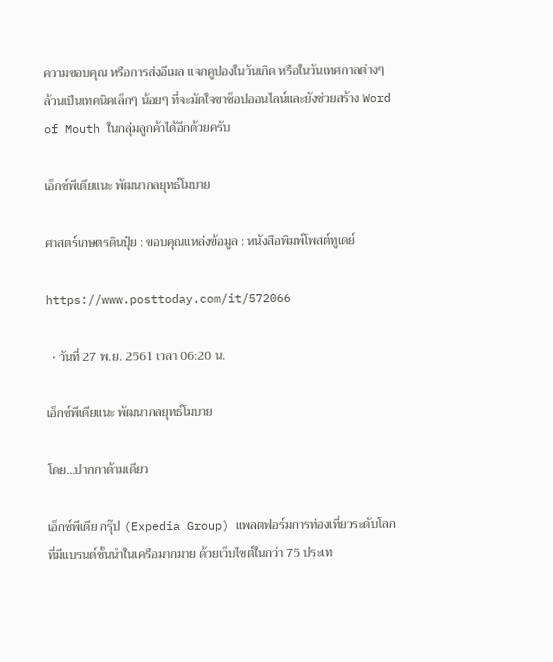ความขอบคุณ หรือการส่งอีเมล แจกคูปองในวันเกิด หรือในวันเทศกาลต่างๆ ล้วนเป็นเทคนิคเล็กๆ น้อยๆ ที่จะมัดใจขาช็อปออนไลน์และยังช่วยสร้าง Word of Mouth ในกลุ่มลูกค้าได้อีกด้วยครับ

เอ็กซ์พีเดียแนะ พัฒนากลยุทธ์โมบาย

ศาสตร์เกษตรดินปุ๋ย : ขอบคุณแหล่งข้อมูล : หนังสือพิมพ์โพสต์ทูเดย์

https://www.posttoday.com/it/572066

  • วันที่ 27 พ.ย. 2561 เวลา 06:20 น.

เอ็กซ์พีเดียแนะ พัฒนากลยุทธ์โมบาย

โดย…ปากกาด้ามเดียว

เอ็กซ์พีเดีย กรุ๊ป (Expedia Group) แพลตฟอร์มการท่องเที่ยวระดับโลกที่มีแบรนด์ชั้นนำในเครือมากมาย ด้วยเว็บไซต์ในกว่า 75 ประเท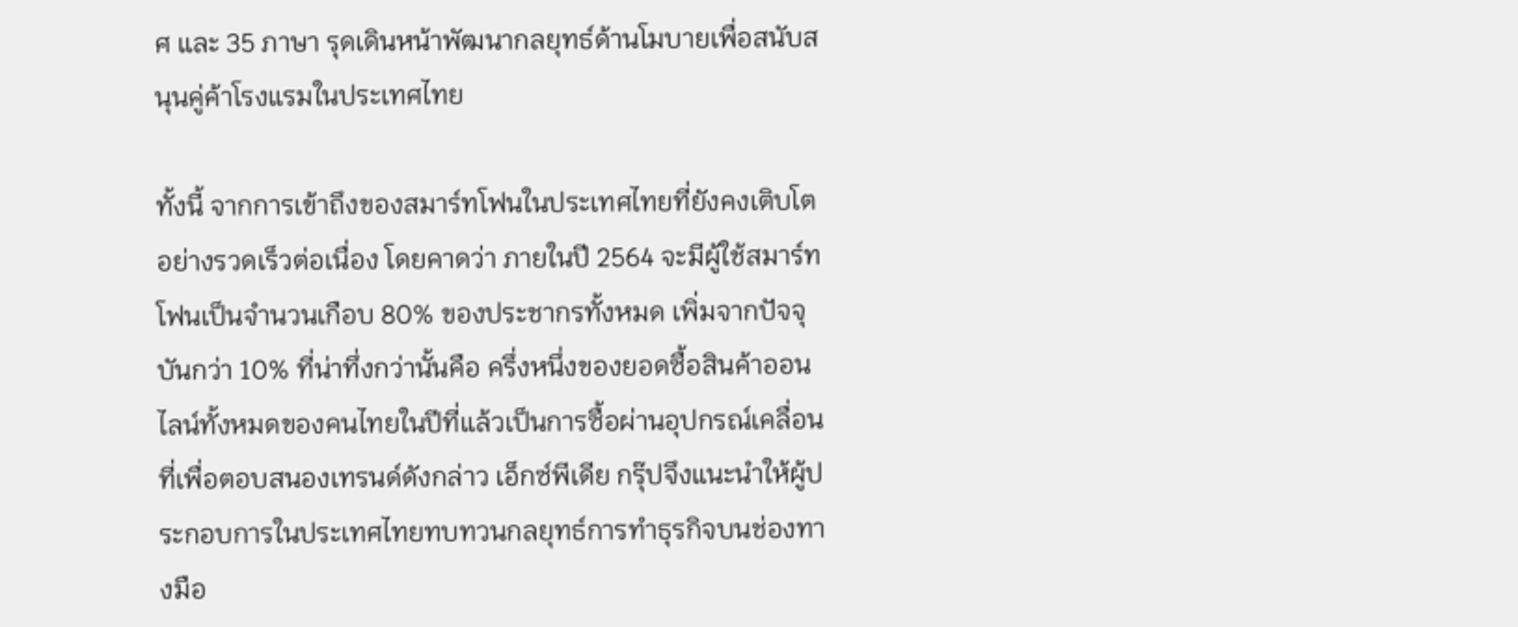ศ และ 35 ภาษา รุดเดินหน้าพัฒนากลยุทธ์ด้านโมบายเพื่อสนับสนุนคู่ค้าโรงแรมในประเทศไทย

ทั้งนี้ จากการเข้าถึงของสมาร์ทโฟนในประเทศไทยที่ยังคงเติบโตอย่างรวดเร็วต่อเนื่อง โดยคาดว่า ภายในปี 2564 จะมีผู้ใช้สมาร์ทโฟนเป็นจำนวนเกือบ 80% ของประชากรทั้งหมด เพิ่มจากปัจจุบันกว่า 10% ที่น่าทึ่งกว่านั้นคือ ครึ่งหนึ่งของยอดซื้อสินค้าออนไลน์ทั้งหมดของคนไทยในปีที่แล้วเป็นการซื้อผ่านอุปกรณ์เคลื่อนที่เพื่อตอบสนองเทรนด์ดังกล่าว เอ็กซ์พีเดีย กรุ๊ปจึงแนะนำให้ผู้ประกอบการในประเทศไทยทบทวนกลยุทธ์การทำธุรกิจบนช่องทางมือ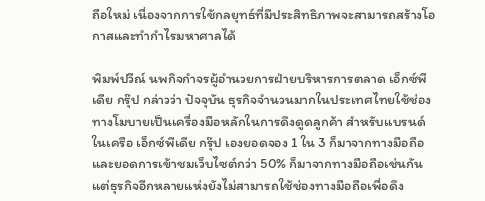ถือใหม่ เนื่องจากการใช้กลยุทธ์ที่มีประสิทธิภาพจะสามารถสร้างโอกาสและทำกำไรมหาศาลได้

พิมพ์ปวีณ์ นพกิจกำจรผู้อำนวยการฝ่ายบริหารการตลาด เอ็กซ์พีเดีย กรุ๊ป กล่าวว่า ปัจจุบัน ธุรกิจจำนวนมากในประเทศไทยใช้ช่องทางโมบายเป็นเครื่องมือหลักในการดึงดูดลูกค้า สำหรับแบรนด์ในเครือ เอ็กซ์พีเดีย กรุ๊ป เองยอดจอง 1 ใน 3 ก็มาจากทางมือถือ และยอดการเข้าชมเว็บไซต์กว่า 50% ก็มาจากทางมือถือเช่นกัน แต่ธุรกิจอีกหลายแห่งยังไม่สามารถใช้ช่องทางมือถือเพื่อดึง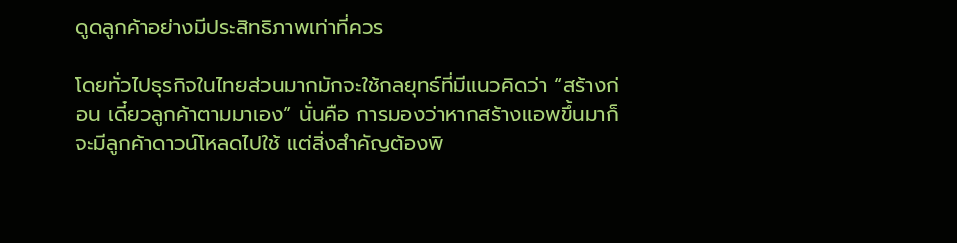ดูดลูกค้าอย่างมีประสิทธิภาพเท่าที่ควร

โดยทั่วไปธุรกิจในไทยส่วนมากมักจะใช้กลยุทธ์ที่มีแนวคิดว่า “สร้างก่อน เดี๋ยวลูกค้าตามมาเอง” นั่นคือ การมองว่าหากสร้างแอพขึ้นมาก็จะมีลูกค้าดาวน์โหลดไปใช้ แต่สิ่งสำคัญต้องพิ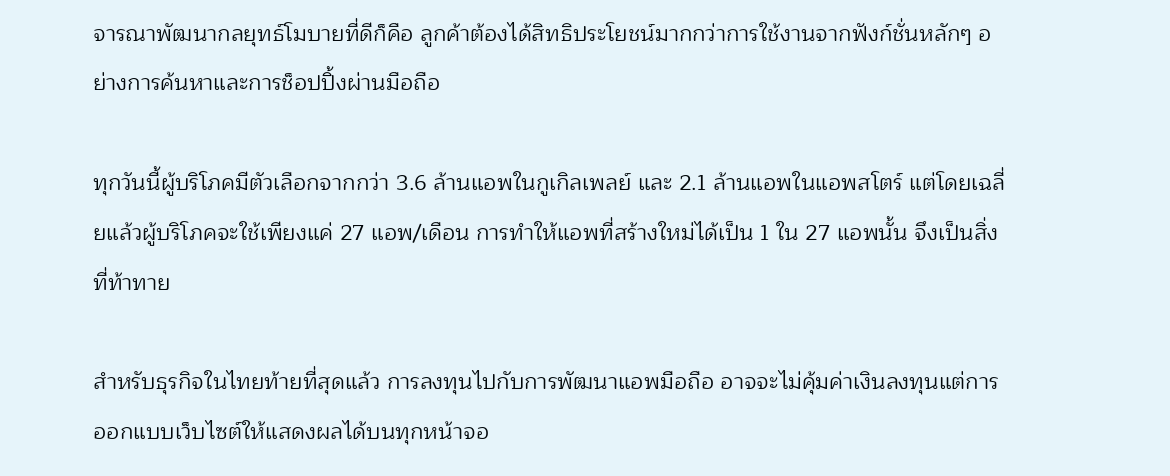จารณาพัฒนากลยุทธ์โมบายที่ดีก็คือ ลูกค้าต้องได้สิทธิประโยชน์มากกว่าการใช้งานจากฟังก์ชั่นหลักๆ อย่างการค้นหาและการช็อปปิ้งผ่านมือถือ

ทุกวันนี้ผู้บริโภคมีตัวเลือกจากกว่า 3.6 ล้านแอพในกูเกิลเพลย์ และ 2.1 ล้านแอพในแอพสโตร์ แต่โดยเฉลี่ยแล้วผู้บริโภคจะใช้เพียงแค่ 27 แอพ/เดือน การทำให้แอพที่สร้างใหม่ได้เป็น 1 ใน 27 แอพนั้น จึงเป็นสิ่งที่ท้าทาย

สำหรับธุรกิจในไทยท้ายที่สุดแล้ว การลงทุนไปกับการพัฒนาแอพมือถือ อาจจะไม่คุ้มค่าเงินลงทุนแต่การออกแบบเว็บไซต์ให้แสดงผลได้บนทุกหน้าจอ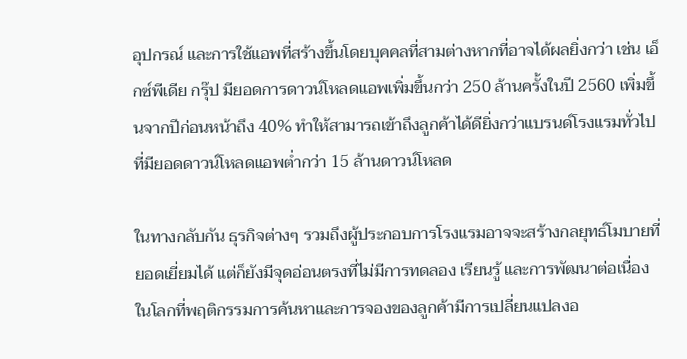อุปกรณ์ และการใช้แอพที่สร้างขึ้นโดยบุคคลที่สามต่างหากที่อาจได้ผลยิ่งกว่า เช่น เอ็กซ์พีเดีย กรุ๊ป มียอดการดาวน์โหลดแอพเพิ่มขึ้นกว่า 250 ล้านครั้งในปี 2560 เพิ่มขึ้นจากปีก่อนหน้าถึง 40% ทำให้สามารถเข้าถึงลูกค้าได้ดียิ่งกว่าแบรนด์โรงแรมทั่วไปที่มียอดดาวน์โหลดแอพต่ำกว่า 15 ล้านดาวน์โหลด

ในทางกลับกัน ธุรกิจต่างๆ รวมถึงผู้ประกอบการโรงแรมอาจจะสร้างกลยุทธ์โมบายที่ยอดเยี่ยมได้ แต่ก็ยังมีจุดอ่อนตรงที่ไม่มีการทดลอง เรียนรู้ และการพัฒนาต่อเนื่อง ในโลกที่พฤติกรรมการค้นหาและการจองของลูกค้ามีการเปลี่ยนแปลงอ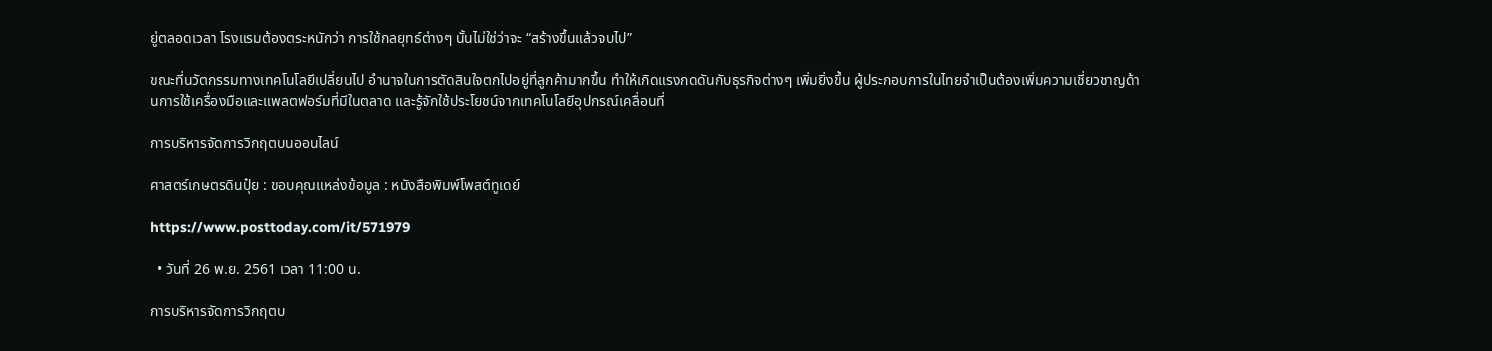ยู่ตลอดเวลา โรงแรมต้องตระหนักว่า การใช้กลยุทธ์ต่างๆ นั้นไม่ใช่ว่าจะ “สร้างขึ้นแล้วจบไป”

ขณะที่นวัตกรรมทางเทคโนโลยีเปลี่ยนไป อำนาจในการตัดสินใจตกไปอยู่ที่ลูกค้ามากขึ้น ทำให้เกิดแรงกดดันกับธุรกิจต่างๆ เพิ่มยิ่งขึ้น ผู้ประกอบการในไทยจำเป็นต้องเพิ่มความเชี่ยวชาญด้านการใช้เครื่องมือและแพลตฟอร์มที่มีในตลาด และรู้จักใช้ประโยชน์จากเทคโนโลยีอุปกรณ์เคลื่อนที่

การบริหารจัดการวิกฤตบนออนไลน์

ศาสตร์เกษตรดินปุ๋ย : ขอบคุณแหล่งข้อมูล : หนังสือพิมพ์โพสต์ทูเดย์

https://www.posttoday.com/it/571979

  • วันที่ 26 พ.ย. 2561 เวลา 11:00 น.

การบริหารจัดการวิกฤตบ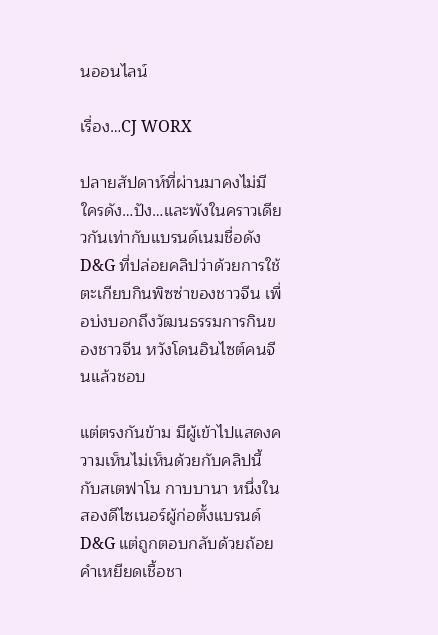นออนไลน์

เรื่อง…CJ WORX

ปลายสัปดาห์ที่ผ่านมาคงไม่มีใครดัง…ปัง…และพังในคราวเดียวกันเท่ากับแบรนด์เนมชื่อดัง D&G ที่ปล่อยคลิปว่าด้วยการใช้ตะเกียบกินพิซซ่าของชาวจีน เพื่อบ่งบอกถึงวัฒนธรรมการกินของชาวจีน หวังโดนอินไซต์คนจีนแล้วชอบ

แต่ตรงกันข้าม มีผู้เข้าไปแสดงความเห็นไม่เห็นด้วยกับคลิปนี้ กับสเตฟาโน กาบบานา หนึ่งในสองดีไซเนอร์ผู้ก่อตั้งแบรนด์ D&G แต่ถูกตอบกลับด้วยถ้อยคำเหยียดเชื้อชา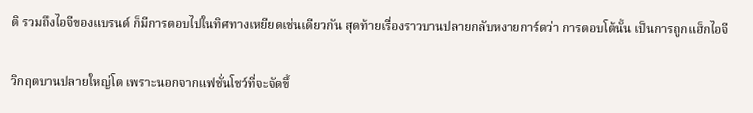ติ รวมถึงไอจีของแบรนด์ ก็มีการตอบไปในทิศทางเหยียดเช่นเดียวกัน สุดท้ายเรื่องราวบานปลายกลับหงายการ์ดว่า การตอบโต้นั้น เป็นการถูกแฮ็กไอจี

วิกฤตบานปลายใหญ่โต เพราะนอกจากแฟชั่นโชว์ที่จะจัดขึ้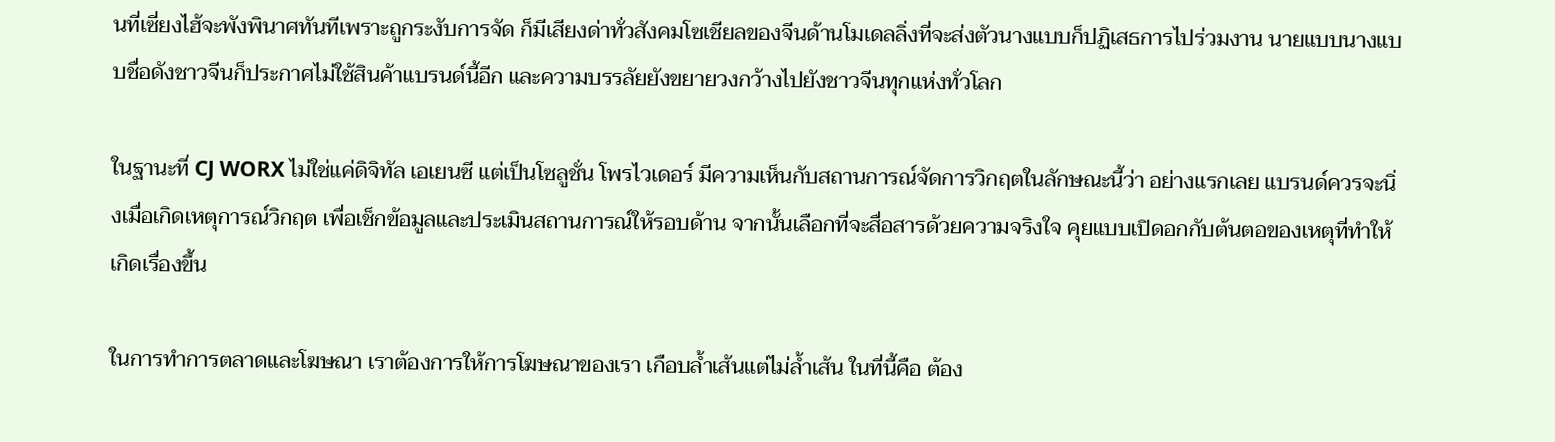นที่เซี่ยงไฮ้จะพังพินาศทันทีเพราะถูกระงับการจัด ก็มีเสียงด่าทั่วสังคมโซเชียลของจีนด้านโมเดลลิ่งที่จะส่งตัวนางแบบก็ปฏิเสธการไปร่วมงาน นายแบบนางแบบชื่อดังชาวจีนก็ประกาศไม่ใช้สินค้าแบรนด์นี้อีก และความบรรลัยยังขยายวงกว้างไปยังชาวจีนทุกแห่งทั่วโลก

ในฐานะที่ CJ WORX ไม่ใช่แค่ดิจิทัล เอเยนซี แต่เป็นโซลูชั่น โพรไวเดอร์ มีความเห็นกับสถานการณ์จัดการวิกฤตในลักษณะนี้ว่า อย่างแรกเลย แบรนด์ควรจะนิ่งเมื่อเกิดเหตุการณ์วิกฤต เพื่อเช็กข้อมูลและประเมินสถานการณ์ให้รอบด้าน จากนั้นเลือกที่จะสื่อสารด้วยความจริงใจ คุยแบบเปิดอกกับต้นตอของเหตุที่ทำให้เกิดเรื่องขึ้น

ในการทำการตลาดและโฆษณา เราต้องการให้การโฆษณาของเรา เกือบล้ำเส้นแต่ไม่ล้ำเส้น ในที่นี้คือ ต้อง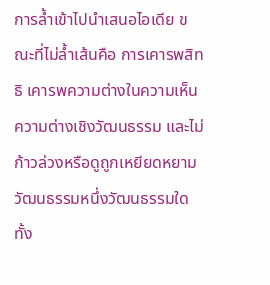การล้ำเข้าไปนำเสนอไอเดีย ขณะที่ไม่ล้ำเส้นคือ การเคารพสิทธิ เคารพความต่างในความเห็น ความต่างเชิงวัฒนธรรม และไม่ก้าวล่วงหรือดูถูกเหยียดหยามวัฒนธรรมหนึ่งวัฒนธรรมใดทั้ง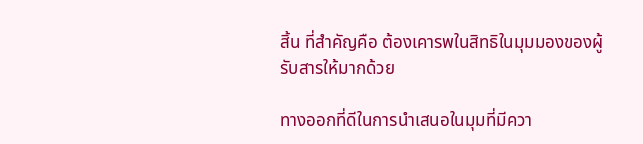สิ้น ที่สำคัญคือ ต้องเคารพในสิทธิในมุมมองของผู้รับสารให้มากด้วย

ทางออกที่ดีในการนำเสนอในมุมที่มีควา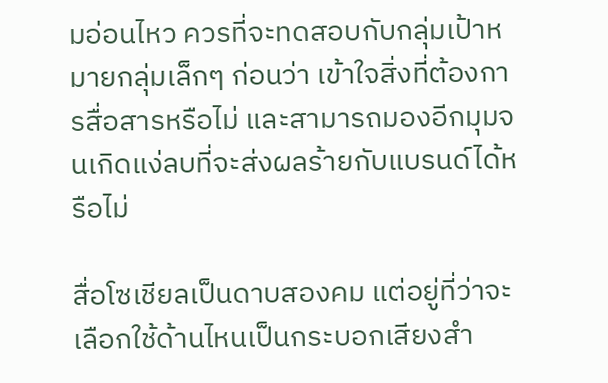มอ่อนไหว ควรที่จะทดสอบกับกลุ่มเป้าหมายกลุ่มเล็กๆ ก่อนว่า เข้าใจสิ่งที่ต้องการสื่อสารหรือไม่ และสามารถมองอีกมุมจนเกิดแง่ลบที่จะส่งผลร้ายกับแบรนด์ได้หรือไม่

สื่อโซเชียลเป็นดาบสองคม แต่อยู่ที่ว่าจะเลือกใช้ด้านไหนเป็นกระบอกเสียงสำ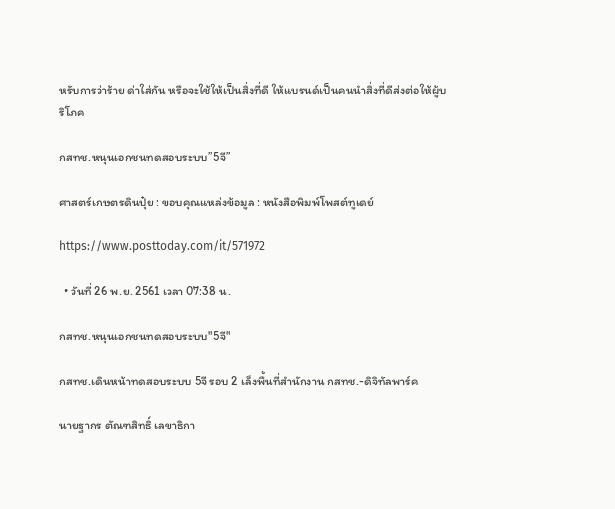หรับการว่าร้าย ด่าใส่กัน หรือจะใช้ให้เป็นสิ่งที่ดี ให้แบรนด์เป็นคนนำสิ่งที่ดีส่งต่อให้ผู้บริโภค

กสทช.หนุนเอกชนทดสอบระบบ”5จี”

ศาสตร์เกษตรดินปุ๋ย : ขอบคุณแหล่งข้อมูล : หนังสือพิมพ์โพสต์ทูเดย์

https://www.posttoday.com/it/571972

  • วันที่ 26 พ.ย. 2561 เวลา 07:38 น.

กสทช.หนุนเอกชนทดสอบระบบ"5จี"

กสทช.เดินหน้าทดสอบระบบ 5จี รอบ 2 เล็งพื้นที่สำนักงาน กสทช.-ดิจิทัลพาร์ค

นายฐากร ตัณฑสิทธิ์ เลขาธิกา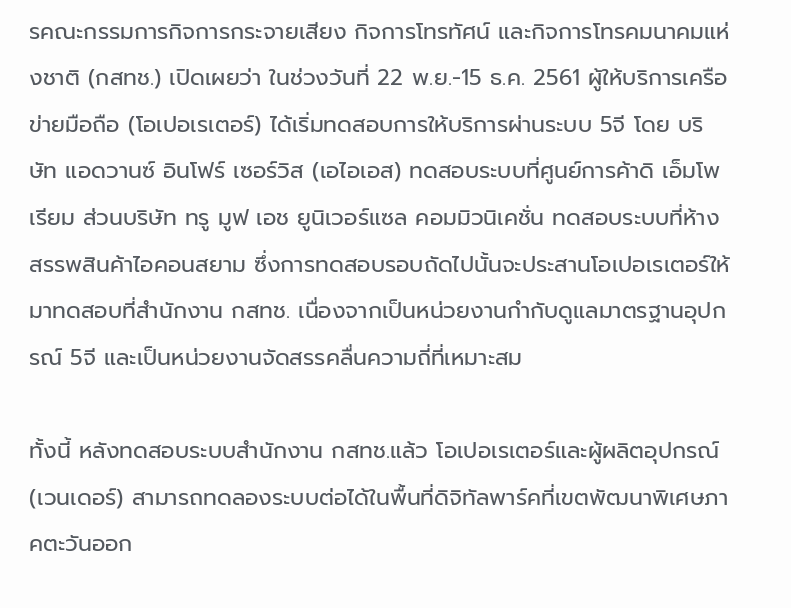รคณะกรรมการกิจการกระจายเสียง กิจการโทรทัศน์ และกิจการโทรคมนาคมแห่งชาติ (กสทช.) เปิดเผยว่า ในช่วงวันที่ 22 พ.ย.-15 ธ.ค. 2561 ผู้ให้บริการเครือข่ายมือถือ (โอเปอเรเตอร์) ได้เริ่มทดสอบการให้บริการผ่านระบบ 5จี โดย บริษัท แอดวานซ์ อินโฟร์ เซอร์วิส (เอไอเอส) ทดสอบระบบที่ศูนย์การค้าดิ เอ็มโพเรียม ส่วนบริษัท ทรู มูฟ เอช ยูนิเวอร์แซล คอมมิวนิเคชั่น ทดสอบระบบที่ห้างสรรพสินค้าไอคอนสยาม ซึ่งการทดสอบรอบถัดไปนั้นจะประสานโอเปอเรเตอร์ให้มาทดสอบที่สำนักงาน กสทช. เนื่องจากเป็นหน่วยงานกำกับดูแลมาตรฐานอุปกรณ์ 5จี และเป็นหน่วยงานจัดสรรคลื่นความถี่ที่เหมาะสม

ทั้งนี้ หลังทดสอบระบบสำนักงาน กสทช.แล้ว โอเปอเรเตอร์และผู้ผลิตอุปกรณ์ (เวนเดอร์) สามารถทดลองระบบต่อได้ในพื้นที่ดิจิทัลพาร์คที่เขตพัฒนาพิเศษภาคตะวันออก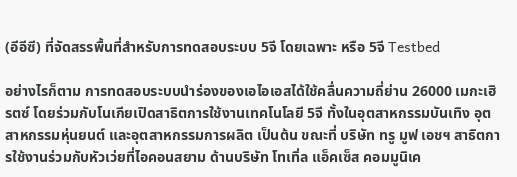(อีอีซี) ที่จัดสรรพื้นที่สำหรับการทดสอบระบบ 5จี โดยเฉพาะ หรือ 5จี Testbed

อย่างไรก็ตาม การทดสอบระบบนำร่องของเอไอเอสได้ใช้คลื่นความถี่ย่าน 26000 เมกะเฮิรตซ์ โดยร่วมกับโนเกียเปิดสาธิตการใช้งานเทคโนโลยี 5จี ทั้งในอุตสาหกรรมบันเทิง อุตสาหกรรมหุ่นยนต์ และอุตสาหกรรมการผลิต เป็นต้น ขณะที่ บริษัท ทรู มูฟ เอชฯ สาธิตการใช้งานร่วมกับหัวเว่ยที่ไอคอนสยาม ด้านบริษัท โทเทิ่ล แอ็คเซ็ส คอมมูนิเค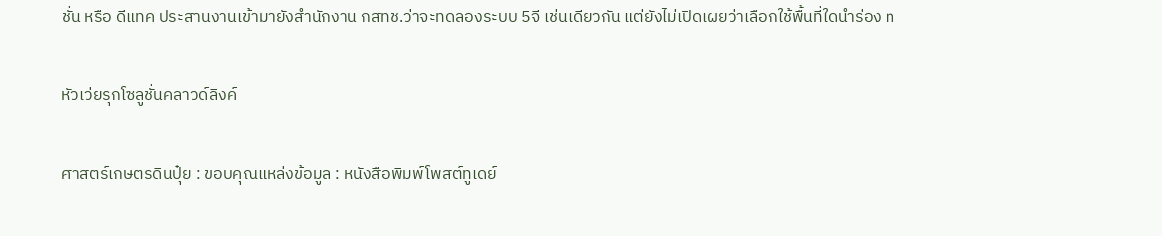ชั่น หรือ ดีแทค ประสานงานเข้ามายังสำนักงาน กสทช.ว่าจะทดลองระบบ 5จี เช่นเดียวกัน แต่ยังไม่เปิดเผยว่าเลือกใช้พื้นที่ใดนำร่อง n

หัวเว่ยรุกโซลูชั่นคลาวด์ลิงค์

ศาสตร์เกษตรดินปุ๋ย : ขอบคุณแหล่งข้อมูล : หนังสือพิมพ์โพสต์ทูเดย์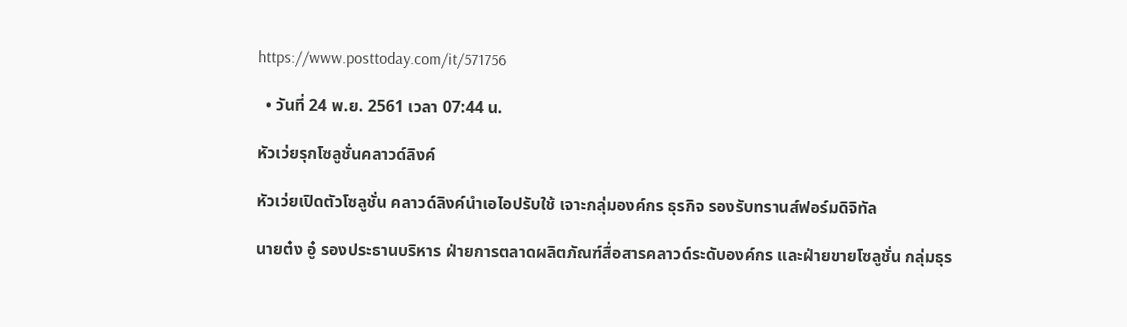https://www.posttoday.com/it/571756

  • วันที่ 24 พ.ย. 2561 เวลา 07:44 น.

หัวเว่ยรุกโซลูชั่นคลาวด์ลิงค์

หัวเว่ยเปิดตัวโซลูชั่น คลาวด์ลิงค์นำเอไอปรับใช้ เจาะกลุ่มองค์กร ธุรกิจ รองรับทรานส์ฟอร์มดิจิทัล

นายต๋ง อู๋ รองประธานบริหาร ฝ่ายการตลาดผลิตภัณฑ์สื่อสารคลาวด์ระดับองค์กร และฝ่ายขายโซลูชั่น กลุ่มธุร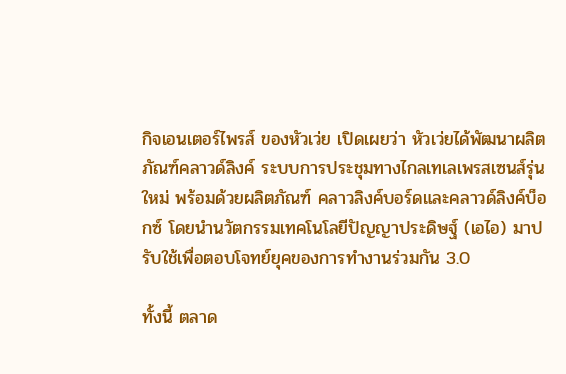กิจเอนเตอร์ไพรส์ ของหัวเว่ย เปิดเผยว่า หัวเว่ยได้พัฒนาผลิตภัณฑ์คลาวด์ลิงค์ ระบบการประชุมทางไกลเทเลเพรสเซนส์รุ่นใหม่ พร้อมด้วยผลิตภัณฑ์ คลาวลิงค์บอร์ดและคลาวด์ลิงค์บ็อกซ์ โดยนำนวัตกรรมเทคโนโลยีปัญญาประดิษฐ์ (เอไอ) มาปรับใช้เพื่อตอบโจทย์ยุคของการทำงานร่วมกัน 3.0

ทั้งนี้ ตลาด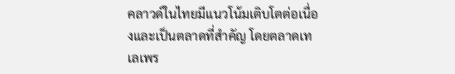คลาวด์ในไทยมีแนวโน้มเติบโตต่อเนื่องและเป็นตลาดที่สำคัญ โดยตลาดเทเลเพร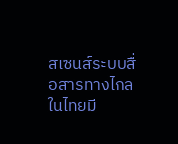สเซนส์ระบบสื่อสารทางไกลในไทยมี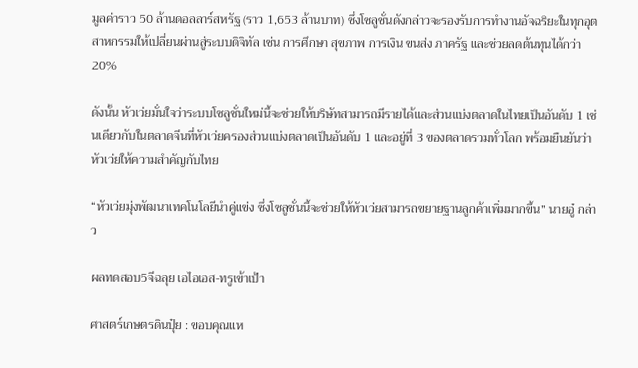มูลค่าราว 50 ล้านดอลลาร์สหรัฐ (ราว 1,653 ล้านบาท) ซึ่งโซลูชั่นดังกล่าวจะรองรับการทำงานอัจฉริยะในทุกอุตสาหกรรมให้เปลี่ยนผ่านสู่ระบบดิจิทัล เช่น การศึกษา สุขภาพ การเงิน ขนส่ง ภาครัฐ และช่วยลดต้นทุนได้กว่า 20%

ดังนั้น หัวเว่ยมั่นใจว่าระบบโซลูชั่นใหม่นี้จะช่วยให้บริษัทสามารถมีรายได้และส่วนแบ่งตลาดในไทยเป็นอันดับ 1 เช่นเดียวกับในตลาดจีนที่หัวเว่ยครองส่วนแบ่งตลาดเป็นอันดับ 1 และอยู่ที่ 3 ของตลาดรวมทั่วโลก พร้อมยืนยันว่าหัวเว่ยให้ความสำคัญกับไทย

“หัวเว่ยมุ่งพัฒนาเทคโนโลยีนำคู่แข่ง ซึ่งโซลูชั่นนี้จะช่วยให้หัวเว่ยสามารถขยายฐานลูกค้าเพิ่มมากขึ้น” นายอู๋ กล่าว

ผลทดสอบ5จีฉลุย เอไอเอส-ทรูเข้าเป้า

ศาสตร์เกษตรดินปุ๋ย : ขอบคุณแห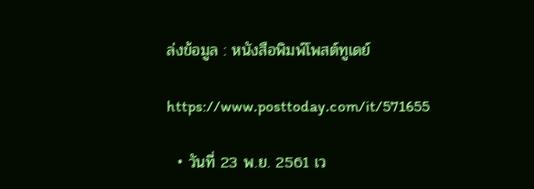ล่งข้อมูล : หนังสือพิมพ์โพสต์ทูเดย์

https://www.posttoday.com/it/571655

  • วันที่ 23 พ.ย. 2561 เว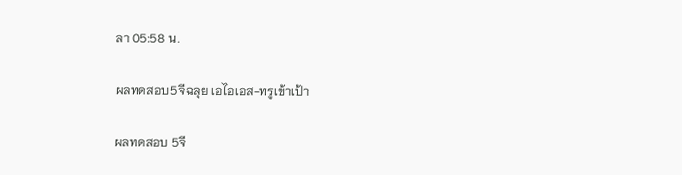ลา 05:58 น.

ผลทดสอบ5จีฉลุย เอไอเอส-ทรูเข้าเป้า

ผลทดสอบ 5จี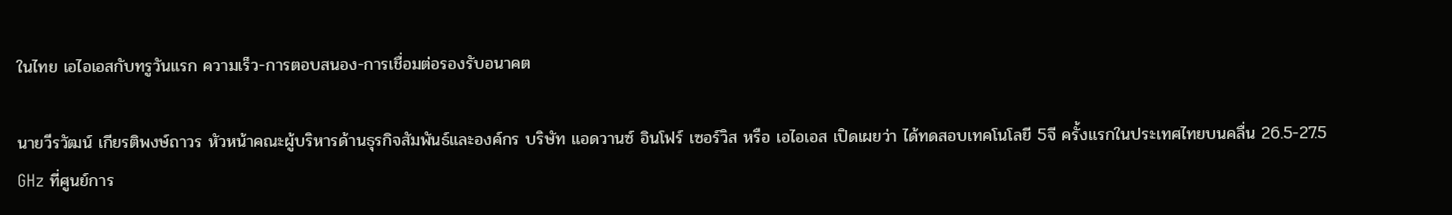ในไทย เอไอเอสกับทรูวันแรก ความเร็ว-การตอบสนอง-การเชื่อมต่อรองรับอนาคต

นายวีรวัฒน์ เกียรติพงษ์ถาวร หัวหน้าคณะผู้บริหารด้านธุรกิจสัมพันธ์และองค์กร บริษัท แอดวานซ์ อินโฟร์ เซอร์วิส หรือ เอไอเอส เปิดเผยว่า ได้ทดสอบเทคโนโลยี 5จี ครั้งแรกในประเทศไทยบนคลื่น 26.5-27.5 GHz ที่ศูนย์การ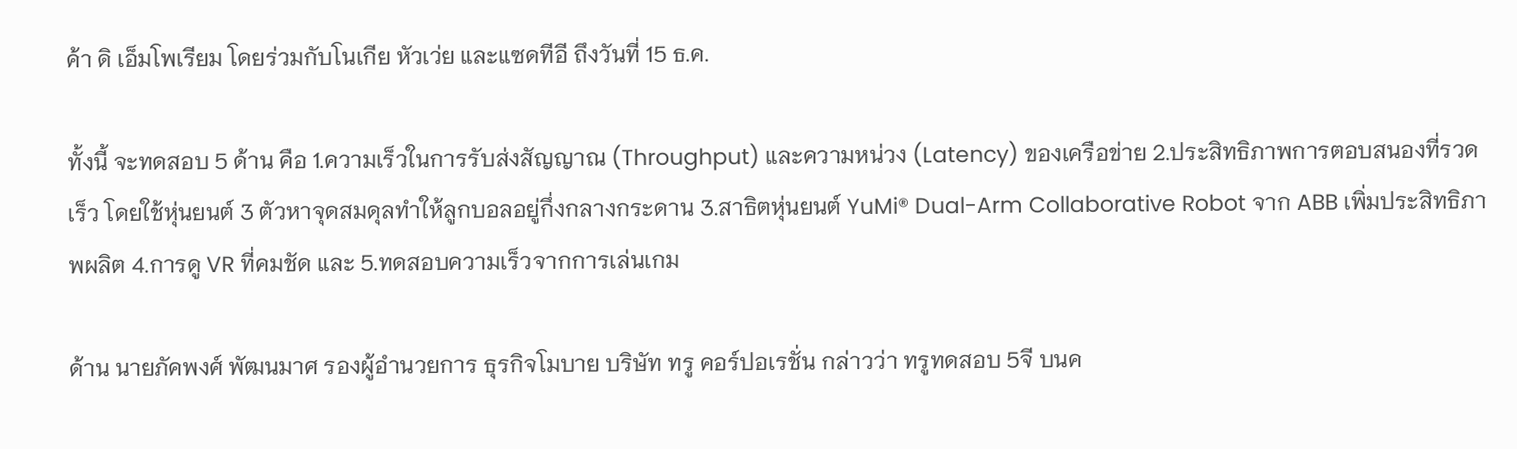ค้า ดิ เอ็มโพเรียม โดยร่วมกับโนเกีย หัวเว่ย และแซดทีอี ถึงวันที่ 15 ธ.ค.

ทั้งนี้ จะทดสอบ 5 ด้าน คือ 1.ความเร็วในการรับส่งสัญญาณ (Throughput) และความหน่วง (Latency) ของเครือข่าย 2.ประสิทธิภาพการตอบสนองที่รวดเร็ว โดยใช้หุ่นยนต์ 3 ตัวหาจุดสมดุลทำให้ลูกบอลอยู่กึ่งกลางกระดาน 3.สาธิตหุ่นยนต์ YuMi® Dual-Arm Collaborative Robot จาก ABB เพิ่มประสิทธิภาพผลิต 4.การดู VR ที่คมชัด และ 5.ทดสอบความเร็วจากการเล่นเกม

ด้าน นายภัคพงศ์ พัฒนมาศ รองผู้อำนวยการ ธุรกิจโมบาย บริษัท ทรู คอร์ปอเรชั่น กล่าวว่า ทรูทดสอบ 5จี บนค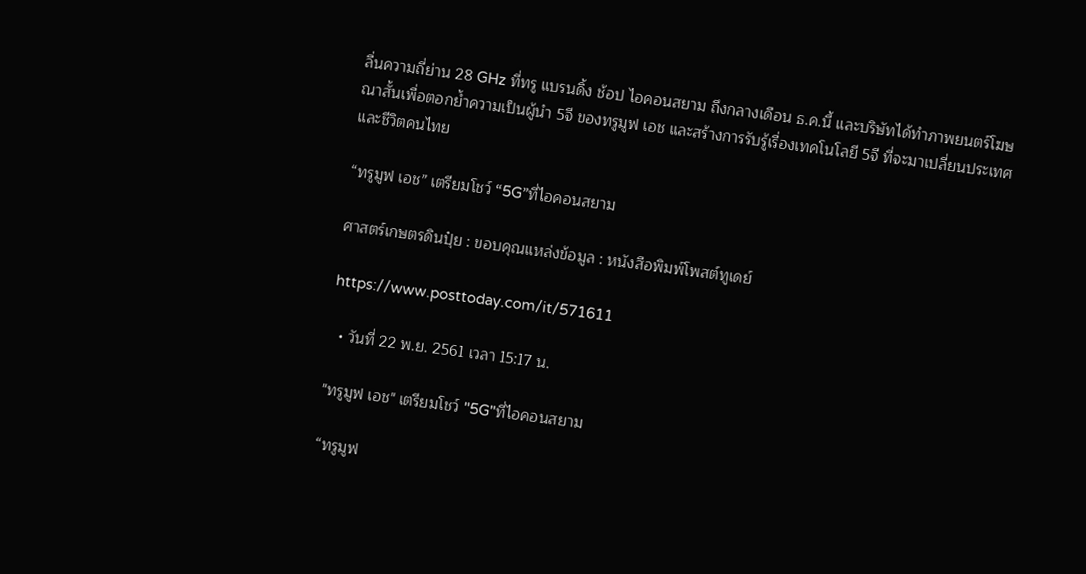ลื่นความถี่ย่าน 28 GHz ที่ทรู แบรนดิ้ง ช้อป ไอคอนสยาม ถึงกลางเดือน ธ.ค.นี้ และบริษัทได้ทำภาพยนตร์โฆษณาสั้นเพื่อตอกย้ำความเป็นผู้นำ 5จี ของทรูมูฟ เอช และสร้างการรับรู้เรื่องเทคโนโลยี 5จี ที่จะมาเปลี่ยนประเทศและชีวิตคนไทย

“ทรูมูฟ เอช” เตรียมโชว์ “5G”ที่ไอคอนสยาม

ศาสตร์เกษตรดินปุ๋ย : ขอบคุณแหล่งข้อมูล : หนังสือพิมพ์โพสต์ทูเดย์

https://www.posttoday.com/it/571611

  • วันที่ 22 พ.ย. 2561 เวลา 15:17 น.

"ทรูมูฟ เอช" เตรียมโชว์ "5G"ที่ไอคอนสยาม

“ทรูมูฟ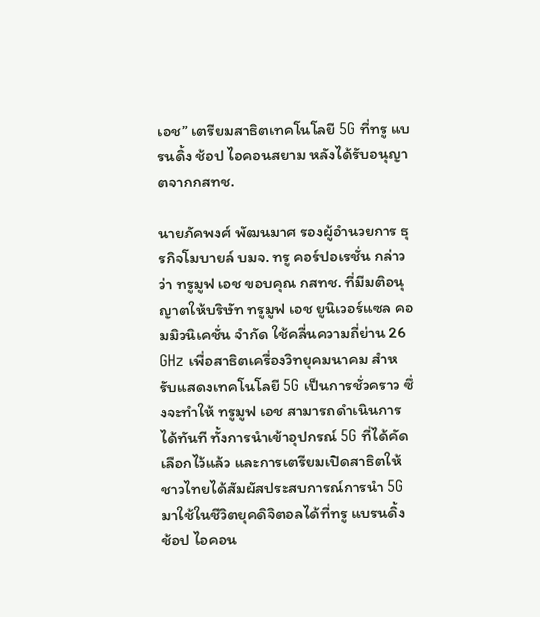เอช” เตรียมสาธิตเทคโนโลยี 5G ที่ทรู แบรนดิ้ง ช้อป ไอคอนสยาม หลังได้รับอนุญาตจากกสทช.

นายภัคพงศ์ พัฒนมาศ รองผู้อำนวยการ ธุรกิจโมบายล์ บมจ. ทรู คอร์ปอเรชั่น กล่าวว่า ทรูมูฟ เอช ขอบคุณ กสทช. ที่มีมติอนุญาตให้บริษัท ทรูมูฟ เอช ยูนิเวอร์แซล คอมมิวนิเคชั่น จำกัด ใช้คลื่นความถี่ย่าน 26 GHz เพื่อสาธิตเครื่องวิทยุคมนาคม สำหรับแสดงเทคโนโลยี 5G เป็นการชั่วคราว ซึ่งจะทำให้ ทรูมูฟ เอช สามารถดำเนินการได้ทันที ทั้งการนำเข้าอุปกรณ์ 5G ที่ได้คัดเลือกไว้แล้ว และการเตรียมเปิดสาธิตให้ชาวไทยได้สัมผัสประสบการณ์การนำ 5G มาใช้ในชีวิตยุคดิจิตอลได้ที่ทรู แบรนดิ้ง ช้อป ไอคอน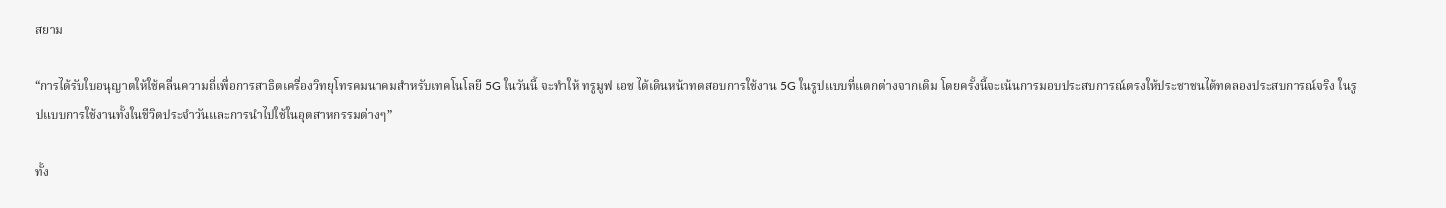สยาม

“การได้รับใบอนุญาตให้ใช้คลื่นความถี่เพื่อการสาธิตเครื่องวิทยุโทรคมนาคมสำหรับเทคโนโลยี 5G ในวันนี้ จะทำให้ ทรูมูฟ เอช ได้เดินหน้าทดสอบการใช้งาน 5G ในรูปแบบที่แตกต่างจากเดิม โดยครั้งนี้จะเน้นการมอบประสบการณ์ตรงให้ประชาชนได้ทดลองประสบการณ์จริง ในรูปแบบการใช้งานทั้งในชีวิตประจำวันและการนำไปใช้ในอุตสาหกรรมต่างๆ”

ทั้ง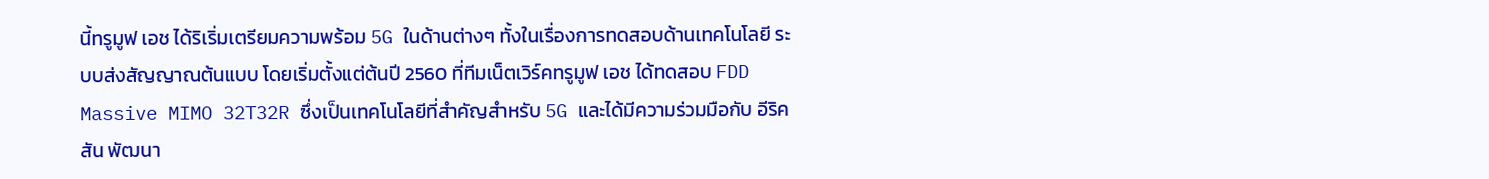นี้ทรูมูฟ เอช ได้ริเริ่มเตรียมความพร้อม 5G ในด้านต่างๆ ทั้งในเรื่องการทดสอบด้านเทคโนโลยี ระบบส่งสัญญาณต้นแบบ โดยเริ่มตั้งแต่ต้นปี 2560 ที่ทีมเน็ตเวิร์คทรูมูฟ เอช ได้ทดสอบ FDD Massive MIMO 32T32R ซึ่งเป็นเทคโนโลยีที่สำคัญสำหรับ 5G และได้มีความร่วมมือกับ อีริคสัน พัฒนา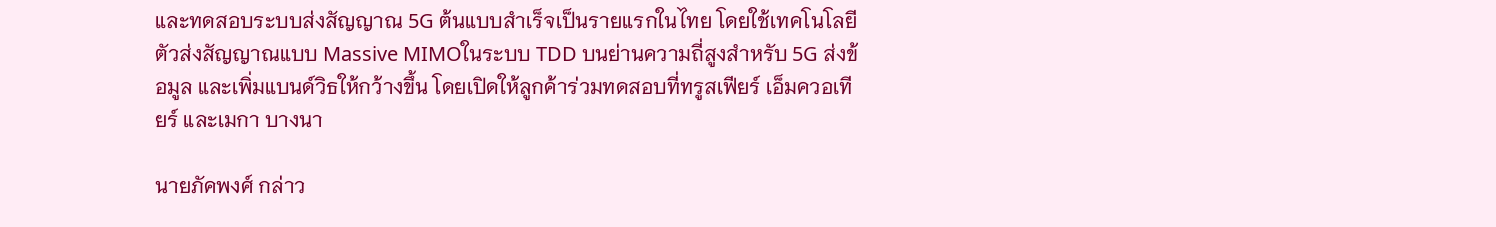และทดสอบระบบส่งสัญญาณ 5G ต้นแบบสำเร็จเป็นรายแรกในไทย โดยใช้เทคโนโลยีตัวส่งสัญญาณแบบ Massive MIMOในระบบ TDD บนย่านความถี่สูงสำหรับ 5G ส่งข้อมูล และเพิ่มแบนด์วิธให้กว้างขึ้น โดยเปิดให้ลูกค้าร่วมทดสอบที่ทรูสเฟียร์ เอ็มควอเทียร์ และเมกา บางนา

นายภัคพงศ์ กล่าว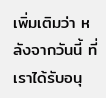เพิ่มเติมว่า หลังจากวันนี้ ที่เราได้รับอนุ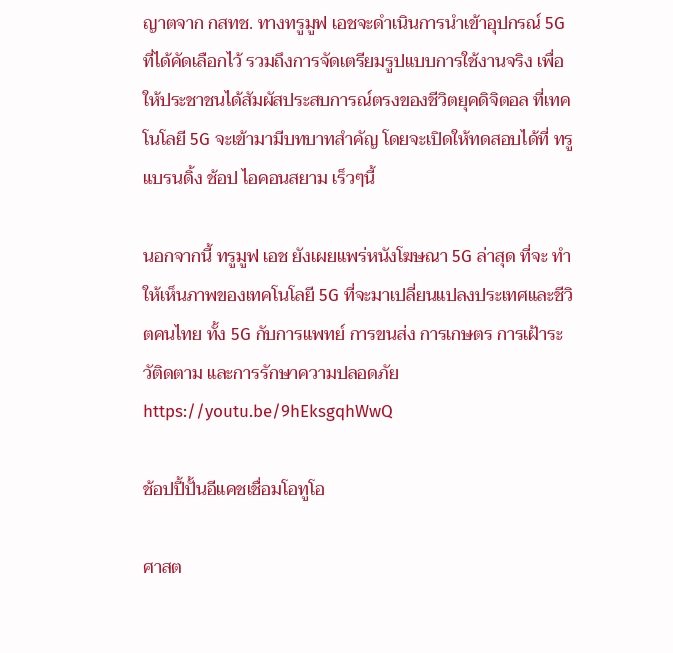ญาตจาก กสทช. ทางทรูมูฟ เอชจะดำเนินการนำเข้าอุปกรณ์ 5G ที่ได้คัดเลือกไว้ รวมถึงการจัดเตรียมรูปแบบการใช้งานจริง เพื่อให้ประชาชนได้สัมผัสประสบการณ์ตรงของชีวิตยุคดิจิตอล ที่เทคโนโลยี 5G จะเข้ามามีบทบาทสำคัญ โดยจะเปิดให้ทดสอบได้ที่ ทรู แบรนดิ้ง ช้อป ไอคอนสยาม เร็วๆนี้

นอกจากนี้ ทรูมูฟ เอช ยังเผยแพร่หนังโฆษณา 5G ล่าสุด ที่จะ ทำให้เห็นภาพของเทคโนโลยี 5G ที่จะมาเปลี่ยนแปลงประเทศและชีวิตคนไทย ทั้ง 5G กับการแพทย์ การขนส่ง การเกษตร การเฝ้าระวัติดตาม และการรักษาความปลอดภัย https://youtu.be/9hEksgqhWwQ

ช้อปปี้ปั้นอีแคชเชื่อมโอทูโอ

ศาสต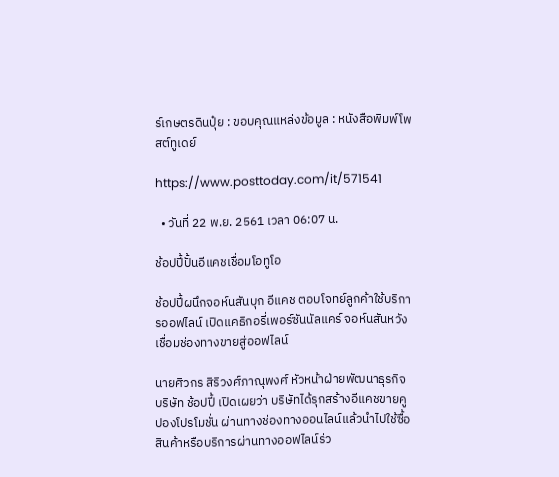ร์เกษตรดินปุ๋ย : ขอบคุณแหล่งข้อมูล : หนังสือพิมพ์โพสต์ทูเดย์

https://www.posttoday.com/it/571541

  • วันที่ 22 พ.ย. 2561 เวลา 06:07 น.

ช้อปปี้ปั้นอีแคชเชื่อมโอทูโอ

ช้อปปี้ผนึกจอห์นสันบุก อีแคช ตอบโจทย์ลูกค้าใช้บริการออฟไลน์ เปิดแคธิกอรี่เพอร์ซันนัลแคร์ จอห์นสันหวังเชื่อมช่องทางขายสู่ออฟไลน์

นายศิวกร สิริวงศ์ภาณุพงศ์ หัวหน้าฝ่ายพัฒนาธุรกิจ บริษัท ช้อปปี้ เปิดเผยว่า บริษัทได้รุกสร้างอีแคชขายคูปองโปรโมชั่น ผ่านทางช่องทางออนไลน์แล้วนำไปใช้ซื้อสินค้าหรือบริการผ่านทางออฟไลน์ร่ว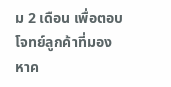ม 2 เดือน เพื่อตอบโจทย์ลูกค้าที่มองหาค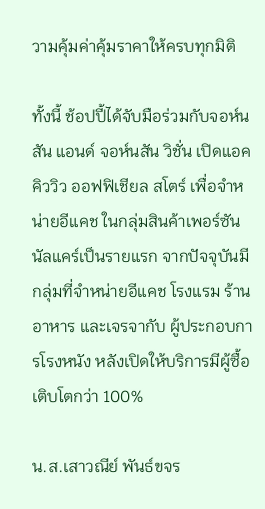วามคุ้มค่าคุ้มราคาให้ครบทุกมิติ

ทั้งนี้ ช้อปปี้ได้จับมือร่วมกับจอห์นสัน แอนด์ จอห์นสัน วิชั่น เปิดแอคคิววิว ออฟฟิเชียล สโตร์ เพื่อจำหน่ายอีแคช ในกลุ่มสินค้าเพอร์ซันนัลแคร์เป็นรายแรก จากปัจจุบันมีกลุ่มที่จำหน่ายอีแคช โรงแรม ร้านอาหาร และเจรจากับ ผู้ประกอบการโรงหนัง หลังเปิดให้บริการมีผู้ซื้อเติบโตกว่า 100%

น.ส.เสาวณีย์ พันธ์ขจร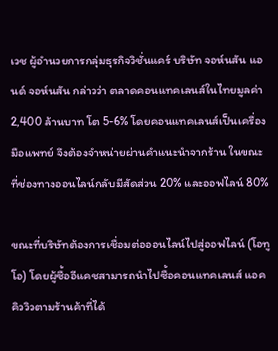เวช ผู้อำนวยการกลุ่มธุรกิจวิชั่นแคร์ บริษัท จอห์นสัน แอนด์ จอห์นสัน กล่าวว่า ตลาดคอนแทคเลนส์ในไทยมูลค่า 2,400 ล้านบาท โต 5-6% โดยคอนแทคเลนส์เป็นเครื่องมือแพทย์ จึงต้องจำหน่ายผ่านคำแนะนำจากร้าน ในขณะที่ช่องทางออนไลน์กลับมีสัดส่วน 20% และออฟไลน์ 80%

ขณะที่บริษัทต้องการเชื่อมต่อออนไลน์ไปสู่ออฟไลน์ (โอทูโอ) โดยผู้ซื้ออีแคชสามารถนำไปซื้อคอนแทคเลนส์ แอคคิววิวตามร้านค้าที่ได้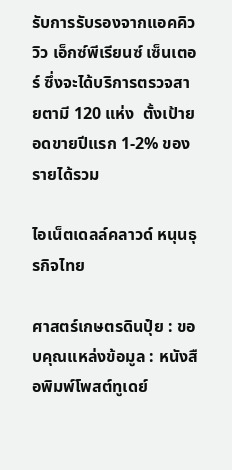รับการรับรองจากแอคคิววิว เอ็กซ์พีเรียนซ์ เซ็นเตอร์ ซึ่งจะได้บริการตรวจสายตามี 120 แห่ง  ตั้งเป้ายอดขายปีแรก 1-2% ของ รายได้รวม

ไอเน็ตเดลล์คลาวด์ หนุนธุรกิจไทย

ศาสตร์เกษตรดินปุ๋ย : ขอบคุณแหล่งข้อมูล : หนังสือพิมพ์โพสต์ทูเดย์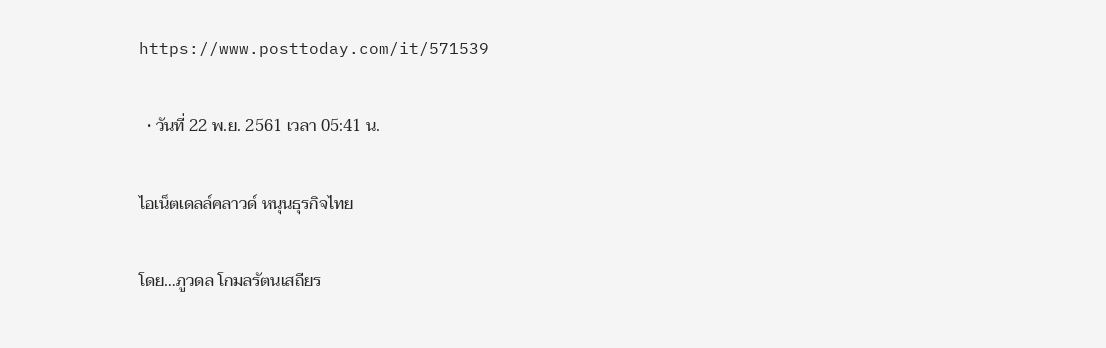https://www.posttoday.com/it/571539

  • วันที่ 22 พ.ย. 2561 เวลา 05:41 น.

ไอเน็ตเดลล์คลาวด์ หนุนธุรกิจไทย

โดย…ภูวดล โกมลรัตนเสถียร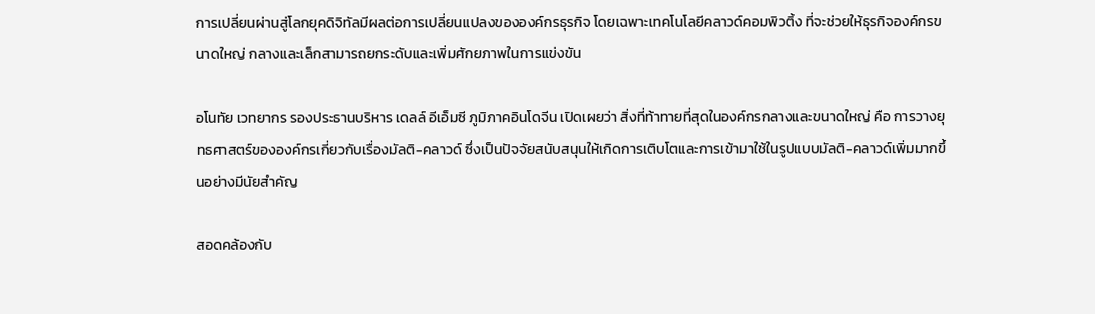การเปลี่ยนผ่านสู่โลกยุคดิจิทัลมีผลต่อการเปลี่ยนแปลงขององค์กรธุรกิจ โดยเฉพาะเทคโนโลยีคลาวด์คอมพิวติ้ง ที่จะช่วยให้ธุรกิจองค์กรขนาดใหญ่ กลางและเล็กสามารถยกระดับและเพิ่มศักยภาพในการแข่งขัน

อโนทัย เวทยากร รองประธานบริหาร เดลล์ อีเอ็มซี ภูมิภาคอินโดจีน เปิดเผยว่า สิ่งที่ท้าทายที่สุดในองค์กรกลางและขนาดใหญ่ คือ การวางยุทธศาสตร์ขององค์กรเกี่ยวกับเรื่องมัลติ-คลาวด์ ซึ่งเป็นปัจจัยสนับสนุนให้เกิดการเติบโตและการเข้ามาใช้ในรูปแบบมัลติ-คลาวด์เพิ่มมากขึ้นอย่างมีนัยสำคัญ

สอดคล้องกับ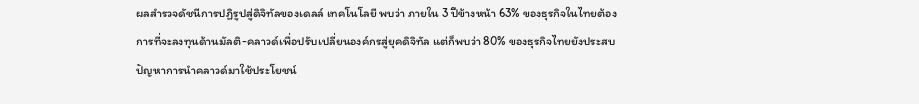ผลสำรวจดัชนีการปฏิรูปสู่ดิจิทัลของเดลล์ เทคโนโลยี พบว่า ภายใน 3 ปีข้างหน้า 63% ของธุรกิจในไทยต้องการที่จะลงทุนด้านมัลติ-คลาวด์เพื่อปรับเปลี่ยนองค์กรสู่ยุคดิจิทัล แต่ก็พบว่า 80% ของธุรกิจไทยยังประสบปัญหาการนำคลาวด์มาใช้ประโยชน์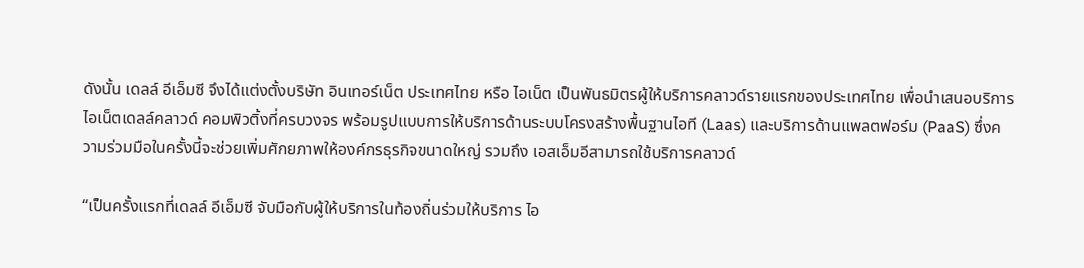ดังนั้น เดลล์ อีเอ็มซี จึงได้แต่งตั้งบริษัท อินเทอร์เน็ต ประเทศไทย หรือ ไอเน็ต เป็นพันธมิตรผู้ให้บริการคลาวด์รายแรกของประเทศไทย เพื่อนำเสนอบริการ ไอเน็ตเดลล์คลาวด์ คอมพิวติ้งที่ครบวงจร พร้อมรูปแบบการให้บริการด้านระบบโครงสร้างพื้นฐานไอที (Laas) และบริการด้านแพลตฟอร์ม (PaaS) ซึ่งความร่วมมือในครั้งนี้จะช่วยเพิ่มศักยภาพให้องค์กรธุรกิจขนาดใหญ่ รวมถึง เอสเอ็มอีสามารถใช้บริการคลาวด์

“เป็นครั้งแรกที่เดลล์ อีเอ็มซี จับมือกับผู้ให้บริการในท้องถิ่นร่วมให้บริการ ไอ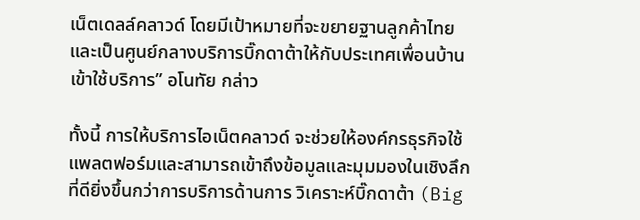เน็ตเดลล์คลาวด์ โดยมีเป้าหมายที่จะขยายฐานลูกค้าไทยและเป็นศูนย์กลางบริการบิ๊กดาต้าให้กับประเทศเพื่อนบ้านเข้าใช้บริการ” อโนทัย กล่าว

ทั้งนี้ การให้บริการไอเน็ตคลาวด์ จะช่วยให้องค์กรธุรกิจใช้แพลตฟอร์มและสามารถเข้าถึงข้อมูลและมุมมองในเชิงลึกที่ดียิ่งขึ้นกว่าการบริการด้านการ วิเคราะห์บิ๊กดาต้า (Big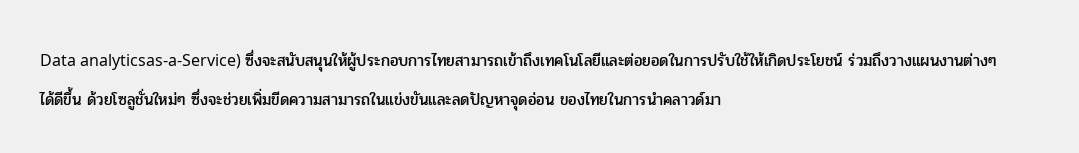Data analyticsas-a-Service) ซึ่งจะสนับสนุนให้ผู้ประกอบการไทยสามารถเข้าถึงเทคโนโลยีและต่อยอดในการปรับใช้ให้เกิดประโยชน์ ร่วมถึงวางแผนงานต่างๆ ได้ดีขึ้น ด้วยโซลูชั่นใหม่ๆ ซึ่งจะช่วยเพิ่มขีดความสามารถในแข่งขันและลดปัญหาจุดอ่อน ของไทยในการนำคลาวด์มา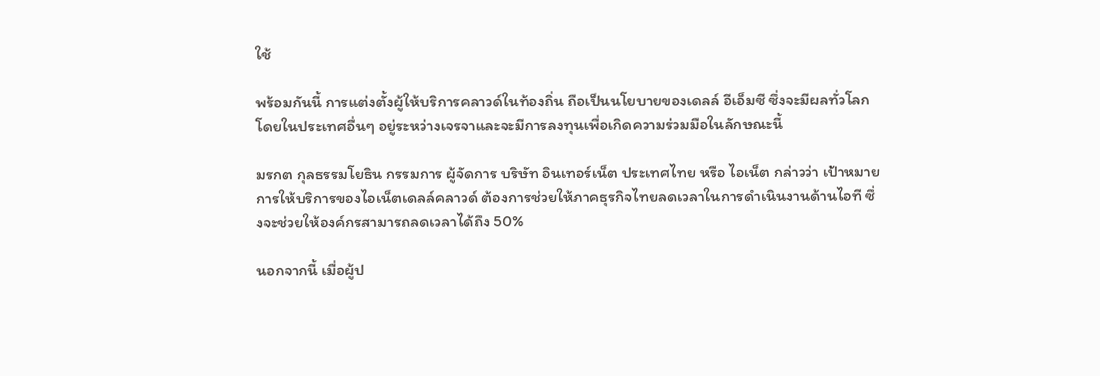ใช้

พร้อมกันนี้ การแต่งตั้งผู้ให้บริการคลาวด์ในท้องถิ่น ถือเป็นนโยบายของเดลล์ อีเอ็มซี ซึ่งจะมีผลทั่วโลก โดยในประเทศอื่นๆ อยู่ระหว่างเจรจาและจะมีการลงทุนเพื่อเกิดความร่วมมือในลักษณะนี้

มรกต กุลธรรมโยธิน กรรมการ ผู้จัดการ บริษัท อินเทอร์เน็ต ประเทศไทย หรือ ไอเน็ต กล่าวว่า เป้าหมายการให้บริการของไอเน็ตเดลล์คลาวด์ ต้องการช่วยให้ภาคธุรกิจไทยลดเวลาในการดำเนินงานด้านไอที ซึ่งจะช่วยให้องค์กรสามารถลดเวลาได้ถึง 50%

นอกจากนี้ เมื่อผู้ป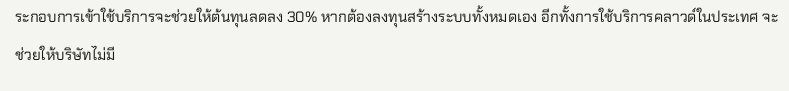ระกอบการเข้าใช้บริการจะช่วยให้ต้นทุนลดลง 30% หากต้องลงทุนสร้างระบบทั้งหมดเอง อีกทั้งการใช้บริการคลาวด์ในประเทศ จะช่วยให้บริษัทไม่มี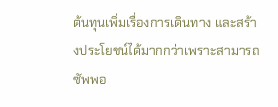ต้นทุนเพิ่มเรื่องการเดินทาง และสร้างประโยชน์ได้มากกว่าเพราะสามารถซัพพอ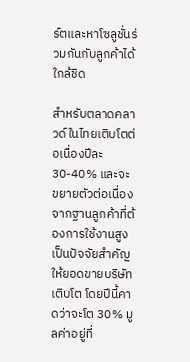ร์ตและหาโซลูชั่นร่วมกันกับลูกค้าได้ใกล้ชิด

สำหรับตลาดคลาวด์ในไทยเติบโตต่อเนื่องปีละ 30-40% และจะขยายตัวต่อเนื่องจากฐานลูกค้าที่ต้องการใช้งานสูง เป็นปัจจัยสำคัญให้ยอดขายบริษัทเติบโต โดยปีนี้คาดว่าจะโต 30% มูลค่าอยู่ที่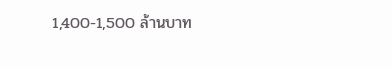1,400-1,500 ล้านบาท